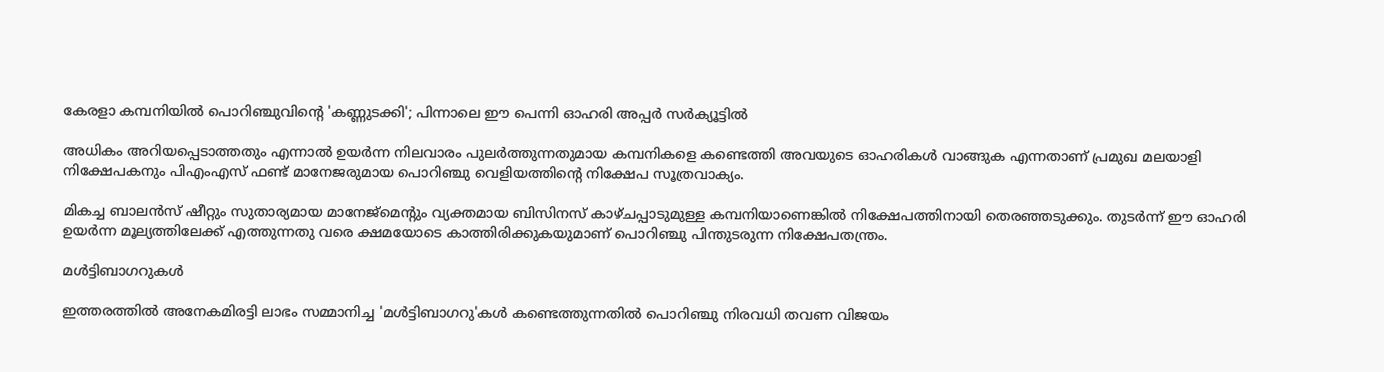കേരളാ കമ്പനിയില്‍ പൊറിഞ്ചുവിന്റെ 'കണ്ണുടക്കി'; പിന്നാലെ ഈ പെന്നി ഓഹരി അപ്പര്‍ സര്‍ക്യൂട്ടില്‍

അധികം അറിയപ്പെടാത്തതും എന്നാല്‍ ഉയര്‍ന്ന നിലവാരം പുലര്‍ത്തുന്നതുമായ കമ്പനികളെ കണ്ടെത്തി അവയുടെ ഓഹരികള്‍ വാങ്ങുക എന്നതാണ് പ്രമുഖ മലയാളി നിക്ഷേപകനും പിഎംഎസ് ഫണ്ട് മാനേജരുമായ പൊറിഞ്ചു വെളിയത്തിന്റെ നിക്ഷേപ സൂത്രവാക്യം.

മികച്ച ബാലന്‍സ് ഷീറ്റും സുതാര്യമായ മാനേജ്മെന്റും വ്യക്തമായ ബിസിനസ് കാഴ്ചപ്പാടുമുള്ള കമ്പനിയാണെങ്കില്‍ നിക്ഷേപത്തിനായി തെരഞ്ഞടുക്കും. തുടര്‍ന്ന് ഈ ഓഹരി ഉയര്‍ന്ന മൂല്യത്തിലേക്ക് എത്തുന്നതു വരെ ക്ഷമയോടെ കാത്തിരിക്കുകയുമാണ് പൊറിഞ്ചു പിന്തുടരുന്ന നിക്ഷേപതന്ത്രം.

മള്‍ട്ടിബാഗറുകള്‍

ഇത്തരത്തില്‍ അനേകമിരട്ടി ലാഭം സമ്മാനിച്ച 'മള്‍ട്ടിബാഗറു'കള്‍ കണ്ടെത്തുന്നതില്‍ പൊറിഞ്ചു നിരവധി തവണ വിജയം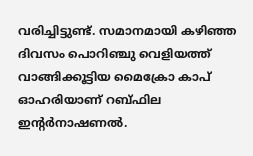വരിച്ചിട്ടുണ്ട്. സമാനമായി കഴിഞ്ഞ ദിവസം പൊറിഞ്ചു വെളിയത്ത് വാങ്ങിക്കൂട്ടിയ മൈക്രോ കാപ് ഓഹരിയാണ് റബ്ഫില ഇന്റര്‍നാഷണല്‍.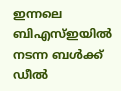ഇന്നലെ ബിഎസ്ഇയില്‍ നടന്ന ബള്‍ക്ക് ഡീല്‍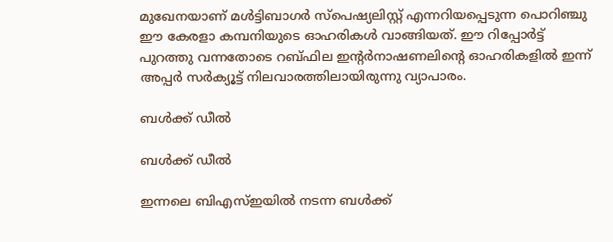മുഖേനയാണ് മള്‍ട്ടിബാഗര്‍ സ്‌പെഷ്യലിസ്റ്റ് എന്നറിയപ്പെടുന്ന പൊറിഞ്ചു ഈ കേരളാ കമ്പനിയുടെ ഓഹരികള്‍ വാങ്ങിയത്. ഈ റിപ്പോര്‍ട്ട് പുറത്തു വന്നതോടെ റബ്ഫില ഇന്റര്‍നാഷണലിന്റെ ഓഹരികളില്‍ ഇന്ന് അപ്പര്‍ സര്‍ക്യൂട്ട് നിലവാരത്തിലായിരുന്നു വ്യാപാരം.

ബള്‍ക്ക് ഡീല്‍

ബള്‍ക്ക് ഡീല്‍

ഇന്നലെ ബിഎസ്ഇയില്‍ നടന്ന ബള്‍ക്ക്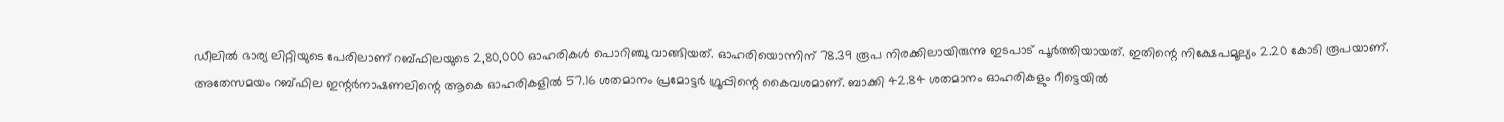ഡീലില്‍ ഭാര്യ ലിറ്റിയുടെ പേരിലാണ് റബ്ഫിലയുടെ 2,80,000 ഓഹരികള്‍ പൊറിഞ്ചു വാങ്ങിയത്. ഓഹരിയൊന്നിന് 78.39 രൂപ നിരക്കിലായിരുന്നു ഇടപാട് പൂര്‍ത്തിയായത്. ഇതിന്റെ നിക്ഷേപമൂല്യം 2.20 കോടി രൂപയാണ്. അതേസമയം റബ്ഫില ഇന്റര്‍നാഷണലിന്റെ ആകെ ഓഹരികളില്‍ 57.16 ശതമാനം പ്രമോട്ടര്‍ ഗ്രൂപ്പിന്റെ കൈവശമാണ്. ബാക്കി 42.84 ശതമാനം ഓഹരികളും റീട്ടെയില്‍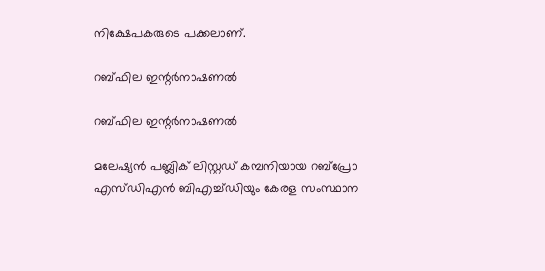നിക്ഷേപകരുടെ പക്കലാണ്.

റബ്ഫില ഇന്റര്‍നാഷണല്‍

റബ്ഫില ഇന്റര്‍നാഷണല്‍

മലേഷ്യന്‍ പബ്ലിക് ലിസ്റ്റഡ് കമ്പനിയായ റബ്പ്രോ എസ്ഡിഎന്‍ ബിഎച്ച്ഡിയും കേരള സംസ്ഥാന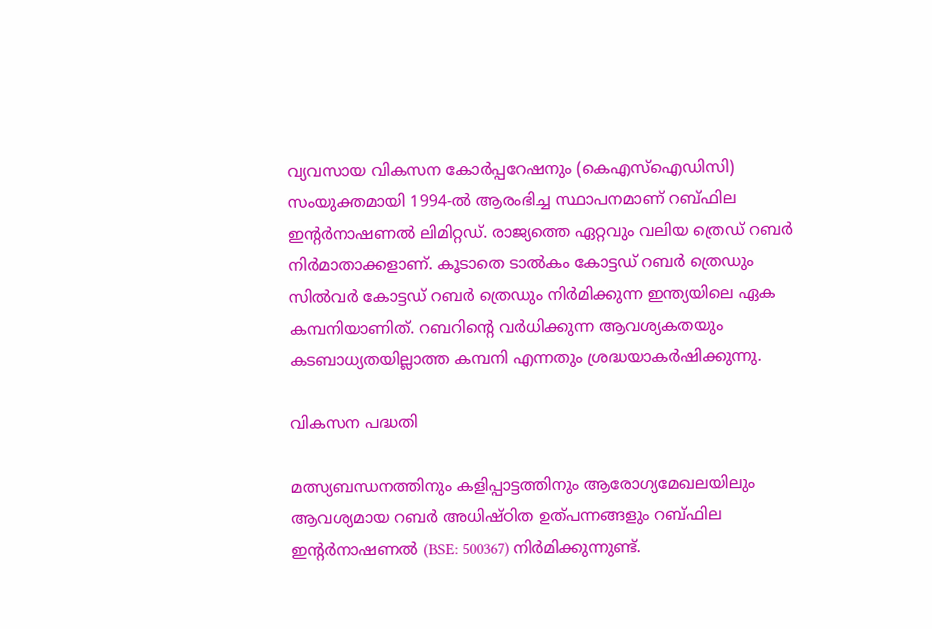വ്യവസായ വികസന കോര്‍പ്പറേഷനും (കെഎസ്‌ഐഡിസി) സംയുക്തമായി 1994-ല്‍ ആരംഭിച്ച സ്ഥാപനമാണ് റബ്ഫില ഇന്റര്‍നാഷണല്‍ ലിമിറ്റഡ്. രാജ്യത്തെ ഏറ്റവും വലിയ ത്രെഡ് റബര്‍ നിര്‍മാതാക്കളാണ്. കൂടാതെ ടാല്‍കം കോട്ടഡ് റബര്‍ ത്രെഡും സില്‍വര്‍ കോട്ടഡ് റബര്‍ ത്രെഡും നിര്‍മിക്കുന്ന ഇന്ത്യയിലെ ഏക കമ്പനിയാണിത്. റബറിന്റെ വര്‍ധിക്കുന്ന ആവശ്യകതയും കടബാധ്യതയില്ലാത്ത കമ്പനി എന്നതും ശ്രദ്ധയാകര്‍ഷിക്കുന്നു.

വികസന പദ്ധതി

മത്സ്യബന്ധനത്തിനും കളിപ്പാട്ടത്തിനും ആരോഗ്യമേഖലയിലും ആവശ്യമായ റബര്‍ അധിഷ്ഠിത ഉത്പന്നങ്ങളും റബ്ഫില ഇന്റര്‍നാഷണല്‍ (BSE: 500367) നിര്‍മിക്കുന്നുണ്ട്.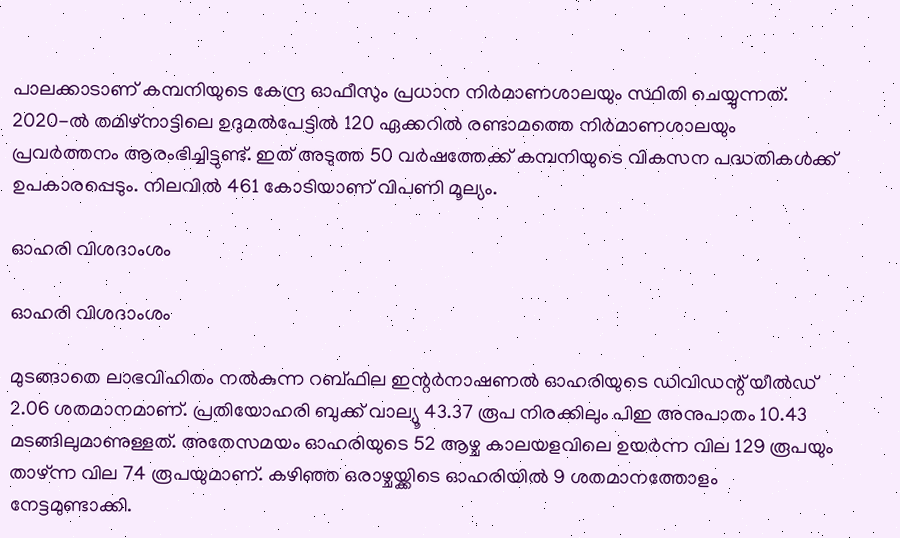പാലക്കാടാണ് കമ്പനിയുടെ കേന്ദ്ര ഓഫീസും പ്രധാന നിര്‍മാണശാലയും സ്ഥിതി ചെയ്യുന്നത്. 2020-ല്‍ തമിഴ്‌നാട്ടിലെ ഉദുമല്‍പേട്ടില്‍ 120 ഏക്കറില്‍ രണ്ടാമത്തെ നിര്‍മാണശാലയും പ്രവര്‍ത്തനം ആരംഭിച്ചിട്ടുണ്ട്. ഇത് അടുത്ത 50 വര്‍ഷത്തേക്ക് കമ്പനിയുടെ വികസന പദ്ധതികള്‍ക്ക് ഉപകാരപ്പെടും. നിലവില്‍ 461 കോടിയാണ് വിപണി മൂല്യം.

ഓഹരി വിശദാംശം

ഓഹരി വിശദാംശം

മുടങ്ങാതെ ലാഭവിഹിതം നല്‍കുന്ന റബ്ഫില ഇന്റര്‍നാഷണല്‍ ഓഹരിയുടെ ഡിവിഡന്റ് യീല്‍ഡ് 2.06 ശതമാനമാണ്. പ്രതിയോഹരി ബുക്ക് വാല്യൂ 43.37 രൂപ നിരക്കിലും പിഇ അനുപാതം 10.43 മടങ്ങിലുമാണുള്ളത്. അതേസമയം ഓഹരിയുടെ 52 ആഴ്ച കാലയളവിലെ ഉയര്‍ന്ന വില 129 രൂപയും താഴ്ന്ന വില 74 രൂപയുമാണ്. കഴിഞ്ഞ ഒരാഴ്ചയ്ക്കിടെ ഓഹരിയില്‍ 9 ശതമാനത്തോളം നേട്ടമുണ്ടാക്കി.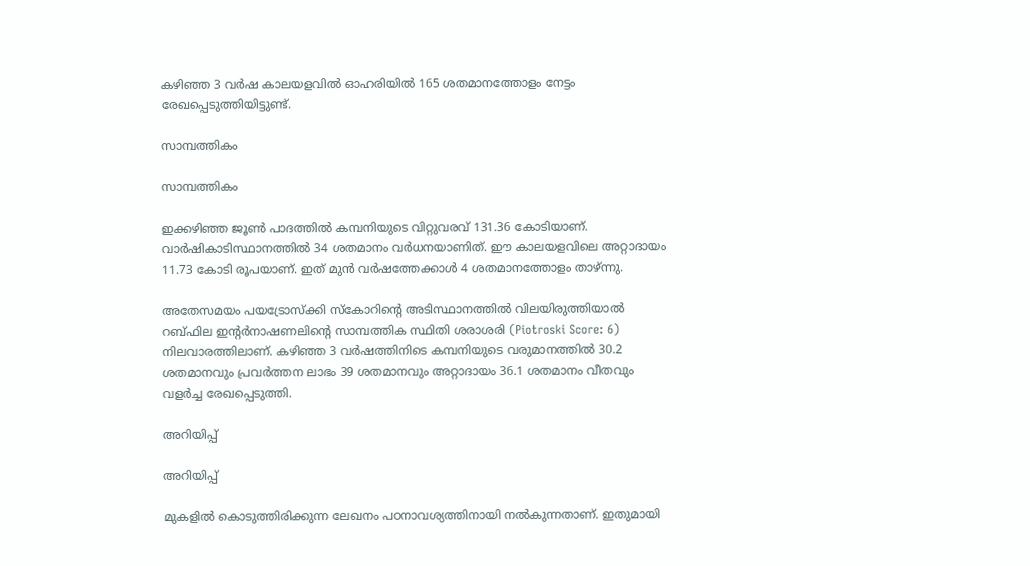കഴിഞ്ഞ 3 വര്‍ഷ കാലയളവില്‍ ഓഹരിയില്‍ 165 ശതമാനത്തോളം നേട്ടം രേഖപ്പെടുത്തിയിട്ടുണ്ട്.

സാമ്പത്തികം

സാമ്പത്തികം

ഇക്കഴിഞ്ഞ ജൂണ്‍ പാദത്തില്‍ കമ്പനിയുടെ വിറ്റുവരവ് 131.36 കോടിയാണ്. വാര്‍ഷികാടിസ്ഥാനത്തില്‍ 34 ശതമാനം വര്‍ധനയാണിത്. ഈ കാലയളവിലെ അറ്റാദായം 11.73 കോടി രൂപയാണ്. ഇത് മുന്‍ വര്‍ഷത്തേക്കാള്‍ 4 ശതമാനത്തോളം താഴ്ന്നു.

അതേസമയം പയട്രോസ്‌ക്കി സ്‌കോറിന്റെ അടിസ്ഥാനത്തില്‍ വിലയിരുത്തിയാല്‍ റബ്ഫില ഇന്റര്‍നാഷണലിന്റെ സാമ്പത്തിക സ്ഥിതി ശരാശരി (Piotroski Score: 6) നിലവാരത്തിലാണ്. കഴിഞ്ഞ 3 വര്‍ഷത്തിനിടെ കമ്പനിയുടെ വരുമാനത്തില്‍ 30.2 ശതമാനവും പ്രവര്‍ത്തന ലാഭം 39 ശതമാനവും അറ്റാദായം 36.1 ശതമാനം വീതവും വളര്‍ച്ച രേഖപ്പെടുത്തി.

അറിയിപ്പ്

അറിയിപ്പ്

മുകളില്‍ കൊടുത്തിരിക്കുന്ന ലേഖനം പഠനാവശ്യത്തിനായി നല്‍കുന്നതാണ്. ഇതുമായി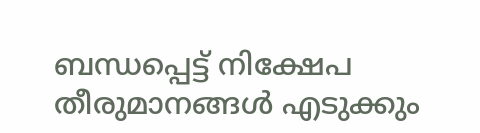ബന്ധപ്പെട്ട് നിക്ഷേപ തീരുമാനങ്ങള്‍ എടുക്കും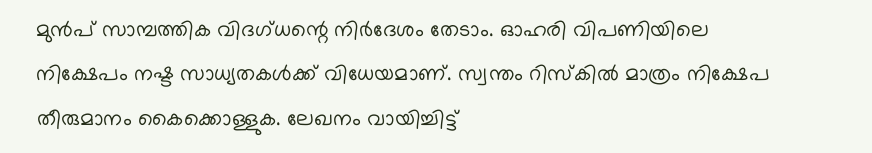മുന്‍പ് സാമ്പത്തിക വിദഗ്ധന്റെ നിര്‍ദേശം തേടാം. ഓഹരി വിപണിയിലെ നിക്ഷേപം നഷ്ട സാധ്യതകള്‍ക്ക് വിധേയമാണ്. സ്വന്തം റിസ്‌കില്‍ മാത്രം നിക്ഷേപ തീരുമാനം കൈക്കൊള്ളുക. ലേഖനം വായിച്ചിട്ട്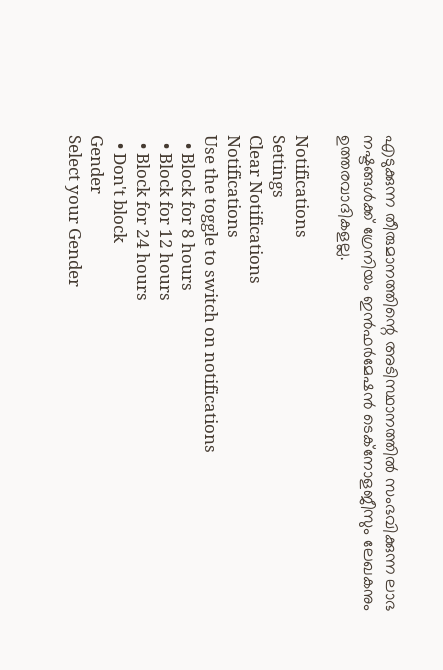എടുക്കുന്ന തീരുമാനത്തിന്റെ അടിസ്ഥാനത്തില്‍ സംഭവിക്കുന്ന ലാഭ നഷ്ടങ്ങള്‍ക്ക് ഗ്രേനിയം ഇന്‍ഫര്‍മേഷന്‍ ടെക്‌നോളജീസും ലേഖകനും ഉത്തരവാദികളല്ല.

Notifications
Settings
Clear Notifications
Notifications
Use the toggle to switch on notifications
  • Block for 8 hours
  • Block for 12 hours
  • Block for 24 hours
  • Don't block
Gender
Select your Gender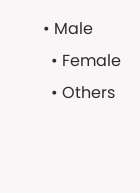• Male
  • Female
  • Others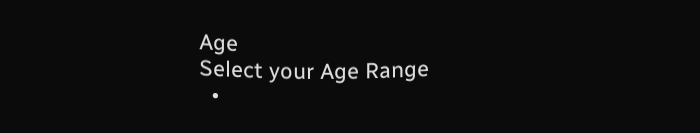Age
Select your Age Range
  •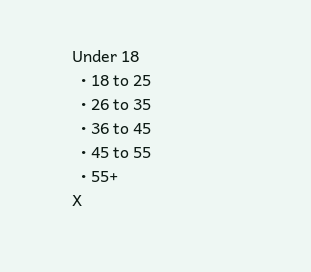Under 18
  • 18 to 25
  • 26 to 35
  • 36 to 45
  • 45 to 55
  • 55+
X